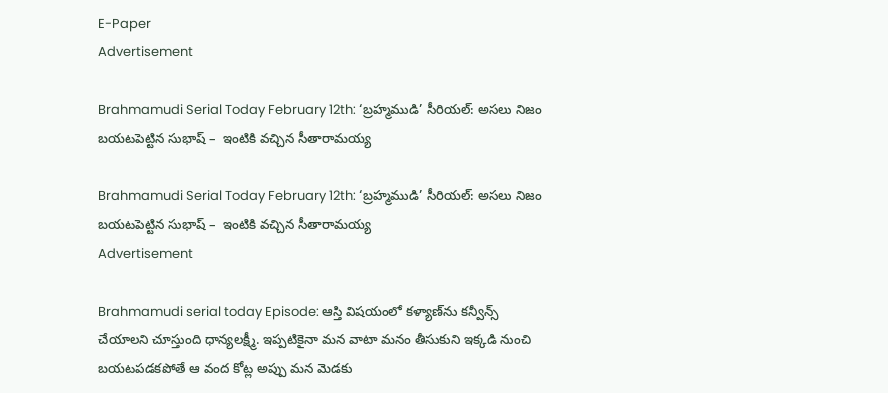E-Paper
Advertisement

Brahmamudi Serial Today February 12th: ‘బ్రహ్మముడి’ సీరియల్: అసలు నిజం బయటపెట్టిన సుభాష్‌ –  ఇంటికి వచ్చిన సీతారామయ్య

Brahmamudi Serial Today February 12th: ‘బ్రహ్మముడి’ సీరియల్: అసలు నిజం బయటపెట్టిన సుభాష్‌ –  ఇంటికి వచ్చిన సీతారామయ్య
Advertisement

Brahmamudi serial today Episode: ఆస్తి విషయంలో కళ్యాణ్‌ను కన్వీన్స్‌ చేయాలని చూస్తుంది ధాన్యలక్ష్మీ. ఇప్పటికైనా మన వాటా మనం తీసుకుని ఇక్కడి నుంచి బయటపడకపోతే ఆ వంద కోట్ల అప్పు మన మెడకు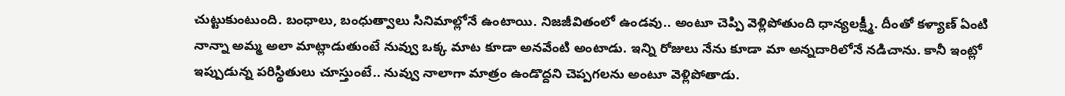చుట్టుకుంటుంది. బంధాలు, బంధుత్వాలు సినిమాల్లోనే ఉంటాయి. నిజజీవితంలో ఉండవు.. అంటూ చెప్పి వెళ్లిపోతుంది ధాన్యలక్ష్మీ. దీంతో కళ్యాణ్‌ ఏంటి నాన్నా అమ్మ అలా మాట్లాడుతుంటే నువ్వు ఒక్క మాట కూడా అనవేంటి అంటాడు. ఇన్ని రోజులు నేను కూడా మా అన్నదారిలోనే నడిచాను. కానీ ఇంట్లో ఇప్పుడున్న పరిస్థితులు చూస్తుంటే.. నువ్వు నాలాగా మాత్రం ఉండొద్దని చెప్పగలను అంటూ వెళ్లిపోతాడు.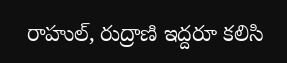రాహుల్‌, రుద్రాణి ఇద్దరూ కలిసి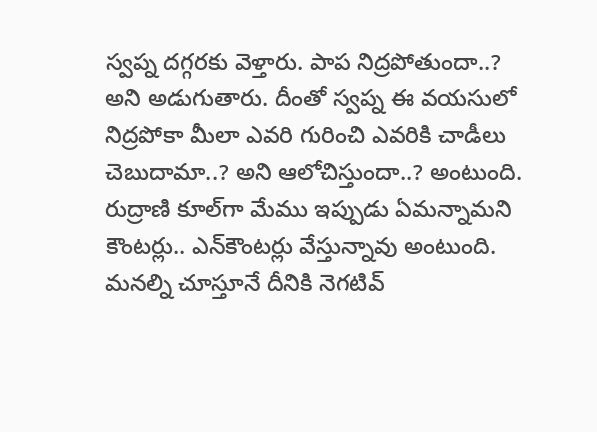స్వప్న దగ్గరకు వెళ్తారు. పాప నిద్రపోతుందా..? అని అడుగుతారు. దీంతో స్వప్న ఈ వయసులో నిద్రపోకా మీలా ఎవరి గురించి ఎవరికి చాడీలు చెబుదామా..? అని ఆలోచిస్తుందా..? అంటుంది. రుద్రాణి కూల్‌గా మేము ఇప్పుడు ఏమన్నామని కౌంటర్లు.. ఎన్‌కౌంటర్లు వేస్తున్నావు అంటుంది. మనల్ని చూస్తూనే దీనికి నెగటివ్‌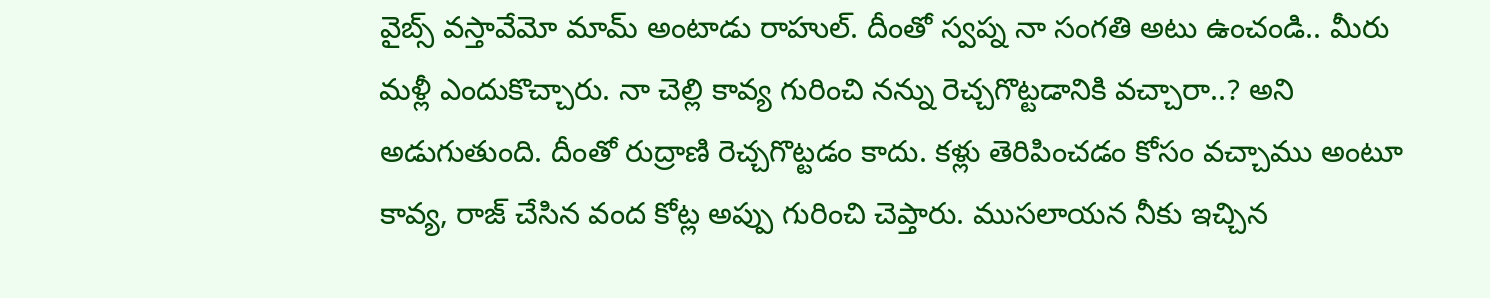వైబ్స్‌ వస్తావేమో మామ్‌ అంటాడు రాహుల్‌. దీంతో స్వప్న నా సంగతి అటు ఉంచండి.. మీరు మళ్లీ ఎందుకొచ్చారు. నా చెల్లి కావ్య గురించి నన్ను రెచ్చగొట్టడానికి వచ్చారా..? అని అడుగుతుంది. దీంతో రుద్రాణి రెచ్చగొట్టడం కాదు. కళ్లు తెరిపించడం కోసం వచ్చాము అంటూ కావ్య, రాజ్‌ చేసిన వంద కోట్ల అప్పు గురించి చెప్తారు. ముసలాయన నీకు ఇచ్చిన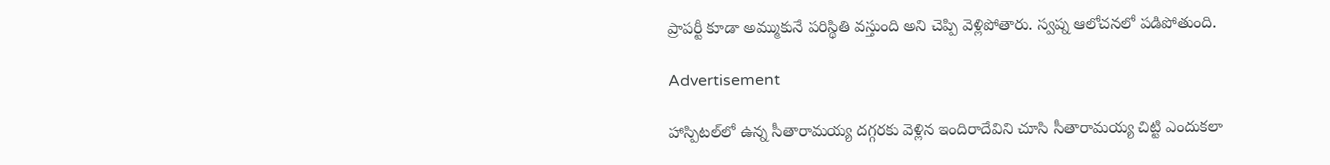ప్రాపర్టీ కూడా అమ్ముకునే పరిస్థితి వస్తుంది అని చెప్పి వెళ్లిపోతారు. స్వప్న ఆలోచనలో పడిపోతుంది.

Advertisement

హాస్పిటల్‌లో ఉన్న సీతారామయ్య దగ్గరకు వెళ్లిన ఇందిరాదేవిని చూసి సీతారామయ్య చిట్టి ఎందుకలా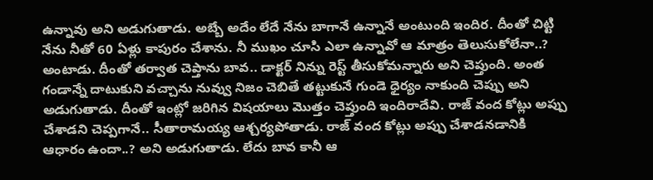ఉన్నావు అని అడుగుతాడు. అబ్బే అదేం లేదే నేను బాగానే ఉన్నానే అంటుంది ఇందిర. దీంతో చిట్టి నేను నీతో 60 ఏళ్లు కాపురం చేశాను. నీ ముఖం చూసి ఎలా ఉన్నావో ఆ మాత్రం తెలుసుకోలేనా..? అంటాడు. దీంతో తర్వాత చెప్తాను బావ.. డాక్టర్‌ నిన్ను రెస్ట్‌ తీసుకోమన్నారు అని చెప్తుంది. అంత గండాన్నే దాటుకుని వచ్చాను నువ్వు నిజం చెబితే తట్టుకునే గుండె ధైర్యం నాకుంది చెప్పు అని అడుగుతాడు. దీంతో ఇంట్లో జరిగిన విషయాలు మొత్తం చెప్తుంది ఇందిరాదేవి. రాజ్‌ వంద కోట్లు అప్పు చేశాడని చెప్పగానే.. సీతారామయ్య ఆశ్చర్యపోతాడు. రాజ్‌ వంద కోట్లు అప్పు చేశాడనడానికి ఆధారం ఉందా..? అని అడుగుతాడు. లేదు బావ కానీ ఆ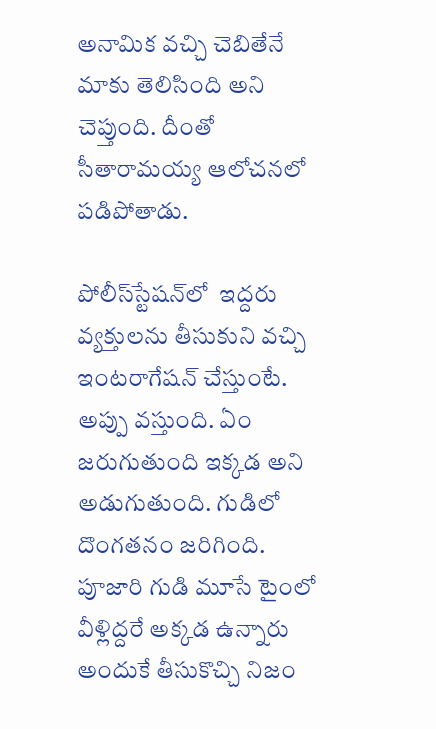అనామిక వచ్చి చెబితేనే మాకు తెలిసింది అని చెప్తుంది. దీంతో సీతారామయ్య ఆలోచనలో పడిపోతాడు.

పోలీస్‌స్టేషన్‌లో  ఇద్దరు వ్యక్తులను తీసుకుని వచ్చి ఇంటరాగేషన్‌ చేస్తుంటే. అప్పు వస్తుంది. ఏం జరుగుతుంది ఇక్కడ అని అడుగుతుంది. గుడిలో దొంగతనం జరిగింది. పూజారి గుడి మూసే టైంలో వీళ్లిద్దరే అక్కడ ఉన్నారు అందుకే తీసుకొచ్చి నిజం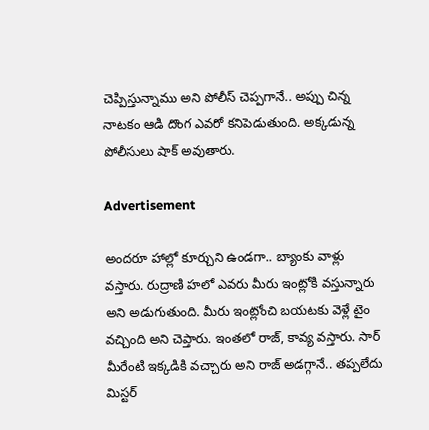చెప్పిస్తున్నాము అని పోలీస్‌ చెప్పగానే.. అప్పు చిన్న  నాటకం ఆడి దొంగ ఎవరో కనిపెడుతుంది. అక్కడున్న పోలీసులు షాక్‌ అవుతారు.

Advertisement

అందరూ హాల్లో కూర్చుని ఉండగా.. బ్యాంకు వాళ్లు వస్తారు. రుద్రాణి హలో ఎవరు మీరు ఇంట్లోకి వస్తున్నారు అని అడుగుతుంది. మీరు ఇంట్లోంచి బయటకు వెళ్లే టైం వచ్చింది అని చెప్తారు. ఇంతలో రాజ్‌, కావ్య వస్తారు. సార్‌ మీరేంటి ఇక్కడికి వచ్చారు అని రాజ్ అడగ్గానే.. తప్పలేదు మిస్టర్‌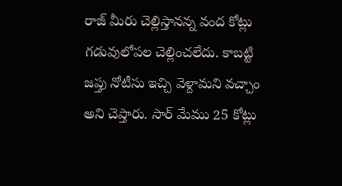రాజ్‌ మీరు చెల్లిస్తానన్న వంద కోట్లు గడువులోపల చెల్లించలేదు. కాబట్టి జప్తు నోటీసు ఇచ్చి వెళ్దామని వచ్చాం అని చెప్తారు. సార్‌ మేము 25 కోట్లు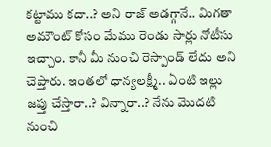కట్టాము కదా..? అని రాజ్‌ అడగ్గానే.. మిగతా అమౌంట్‌ కోసం మేము రెండు సార్లు నోటీసు ఇచ్చాం. కానీ మీ నుంచి రెస్పాండ్‌ లేదు అని చెప్తారు. ఇంతలో ధాన్యలక్ష్మీ.. ఏంటి ఇల్లు జప్తు చేస్తారా..? విన్నారా..? నేను మొదటి నుంచి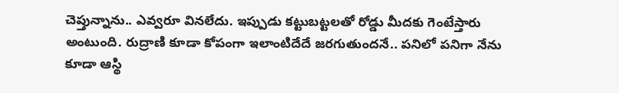చెప్తున్నాను.. ఎవ్వరూ వినలేదు. ఇప్పుడు కట్టుబట్టలతో రోడ్డు మీదకు గెంటేస్తారు అంటుంది. రుద్రాణి కూడా కోపంగా ఇలాంటిదేదే జరగుతుందనే.. పనిలో పనిగా నేను కూడా ఆస్థి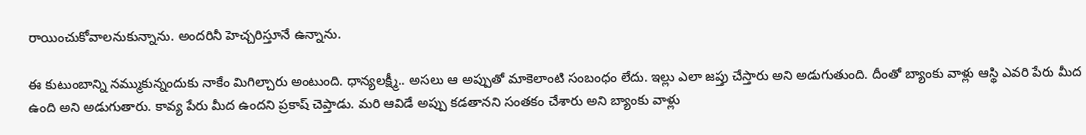రాయించుకోవాలనుకున్నాను. అందరినీ హెచ్చరిస్తూనే ఉన్నాను.

ఈ కుటుంబాన్ని నమ్ముకున్నందుకు నాకేం మిగిల్చారు అంటుంది. ధాన్యలక్ష్మీ.. అసలు ఆ అప్పుతో మాకెలాంటి సంబంధం లేదు. ఇల్లు ఎలా జప్తు చేస్తారు అని అడుగుతుంది. దీంతో బ్యాంకు వాళ్లు ఆస్థి ఎవరి పేరు మీద ఉంది అని అడుగుతారు. కావ్య పేరు మీద ఉందని ప్రకాష్‌ చెప్తాడు. మరి ఆవిడే అప్పు కడతానని సంతకం చేశారు అని బ్యాంకు వాళ్లు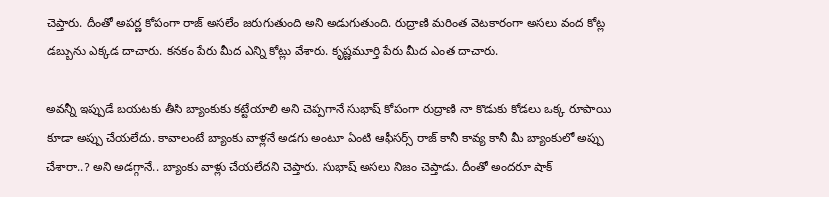చెప్తారు. దీంతో అపర్ణ కోపంగా రాజ్‌ అసలేం జరుగుతుంది అని అడుగుతుంది. రుద్రాణి మరింత వెటకారంగా అసలు వంద కోట్ల డబ్బును ఎక్కడ దాచారు. కనకం పేరు మీద ఎన్ని కోట్లు వేశారు. కృష్ణమూర్తి పేరు మీద ఎంత దాచారు.

అవన్నీ ఇప్పుడే బయటకు తీసి బ్యాంకుకు కట్టేయాలి అని చెప్పగానే సుభాష్‌ కోపంగా రుద్రాణి నా కొడుకు కోడలు ఒక్క రూపాయి కూడా అప్పు చేయలేదు. కావాలంటే బ్యాంకు వాళ్లనే అడగు అంటూ ఏంటి ఆఫీసర్స్‌ రాజ్‌ కానీ కావ్య కానీ మీ బ్యాంకులో అప్పు చేశారా..? అని అడగ్గానే.. బ్యాంకు వాళ్లు చేయలేదని చెప్తారు. సుభాష్‌ అసలు నిజం చెప్తాడు. దీంతో అందరూ షాక్‌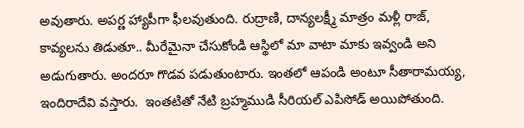అవుతారు. అపర్ణ హ్యాపీగా ఫీలవుతుంది. రుద్రాణి, దాన్యలక్ష్మీ మాత్రం మళ్లీ రాజ్‌, కావ్యలను తిడుతూ.. మీరేమైనా చేసుకోండి ఆస్థిలో మా వాటా మాకు ఇవ్వండి అని అడుగుతారు. అందరూ గొడవ పడుతుంటారు. ఇంతలో ఆపండి అంటూ సీతారామయ్య, ఇందిరాదేవి వస్తారు.  ఇంతటితో నేటి బ్రహ్మముడి సీరియల్‌ ఎపిసోడ్‌ అయిపోతుంది.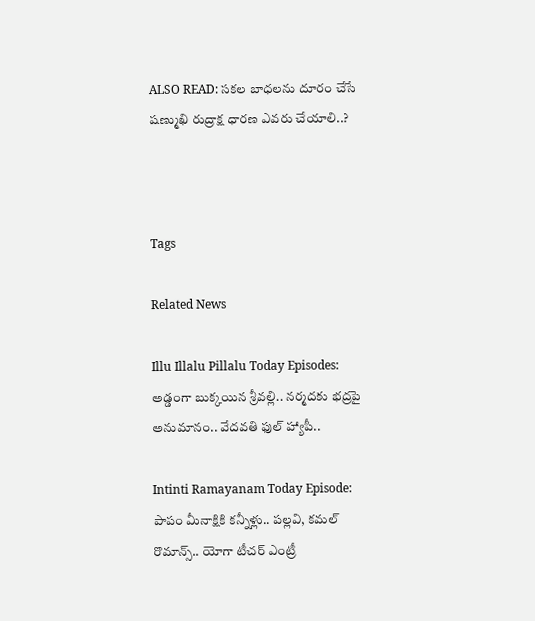ALSO READ: సకల బాధలను దూరం చేసే షణ్ముఖి రుద్రాక్ష ధారణ ఎవరు చేయాలి..?



Tags

Related News

Illu Illalu Pillalu Today Episodes: అడ్డంగా బుక్కయిన శ్రీవల్లి.. నర్మదకు భద్రపై అనుమానం.. వేదవతి ఫుల్ హ్యాపీ..

Intinti Ramayanam Today Episode: పాపం మీనాక్షికి కన్నీళ్లు.. పల్లవి, కమల్ రొమాన్స్.. యోగా టీచర్ ఎంట్రీ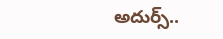అదుర్స్..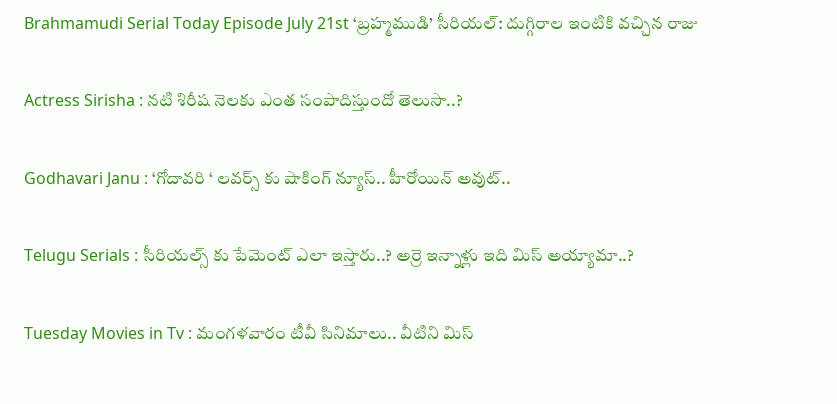Brahmamudi Serial Today Episode July 21st ‘బ్రహ్మముడి’ సీరియల్‌: దుగ్గిరాల ఇంటికి వచ్చిన రాజు

Actress Sirisha : నటి శిరీష నెలకు ఎంత సంపాదిస్తుందో తెలుసా..?

Godhavari Janu : ‘గోదావరి ‘ లవర్స్ కు షాకింగ్ న్యూస్.. హీరోయిన్ అవుట్..

Telugu Serials : సీరియల్స్ కు పేమెంట్ ఎలా ఇస్తారు..? అర్రె ఇన్నాళ్లు ఇది మిస్ అయ్యామా..?

Tuesday Movies in Tv : మంగళవారం టీవీ సినిమాలు.. వీటిని మిస్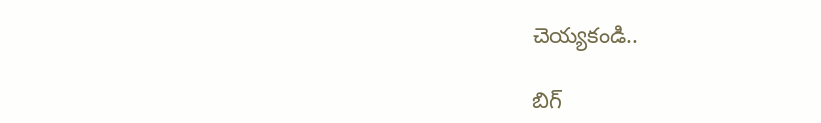చెయ్యకండి..

బిగ్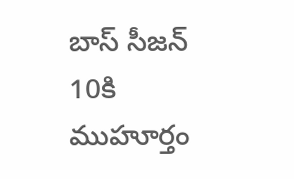బాస్ సీజన్ 10కి ముహూర్తం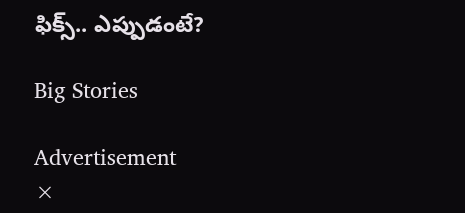ఫిక్స్.. ఎప్పుడంటే?

Big Stories

Advertisement
×